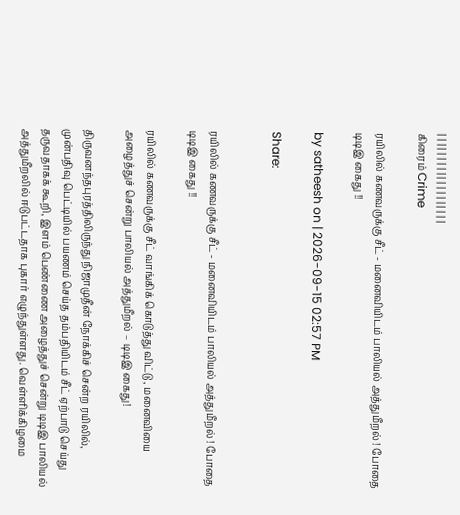| | | | | | | | | | | | | | | | | | |
கிரைம் Crime

ரயிலில் கணவருக்கு சீட் - மனைவியிடம் பாலியல் அத்துமீறல் ! போதை டிடிஇ கைது !!

by satheesh on | 2026-09-15 02:57 PM

Share:


ரயிலில் கணவருக்கு சீட் - மனைவியிடம் பாலியல் அத்துமீறல் ! போதை டிடிஇ கைது !!

ரயிலில் கணவருக்கு சீட் வாங்கிக் கொடுத்து விட்டு , மனைவியை அழைத்துச் சென்று பாலியல் அத்துமீறல் – டிடிஇ கைது!

திருவனந்தபுரத்திலிருந்து நிஜாமுதீன் நோக்கிச் சென்ற ரயிலில், முன்பதிவு பெட்டியில் பயணம் செய்த தம்பதியிடம் சீட் ஏற்பாடு செய்து தருவதாகக் கூறி, இளம் பெண்ணை அழைத்துச் சென்று டிடிஇ பாலியல் அத்துமீறலில் ஈடுபட்டதாக புகார் எழுந்துள்ளது. வெள்ளிக்கிழமை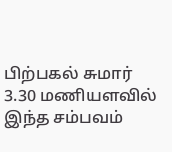பிற்பகல் சுமார் 3.30 மணியளவில் இந்த சம்பவம்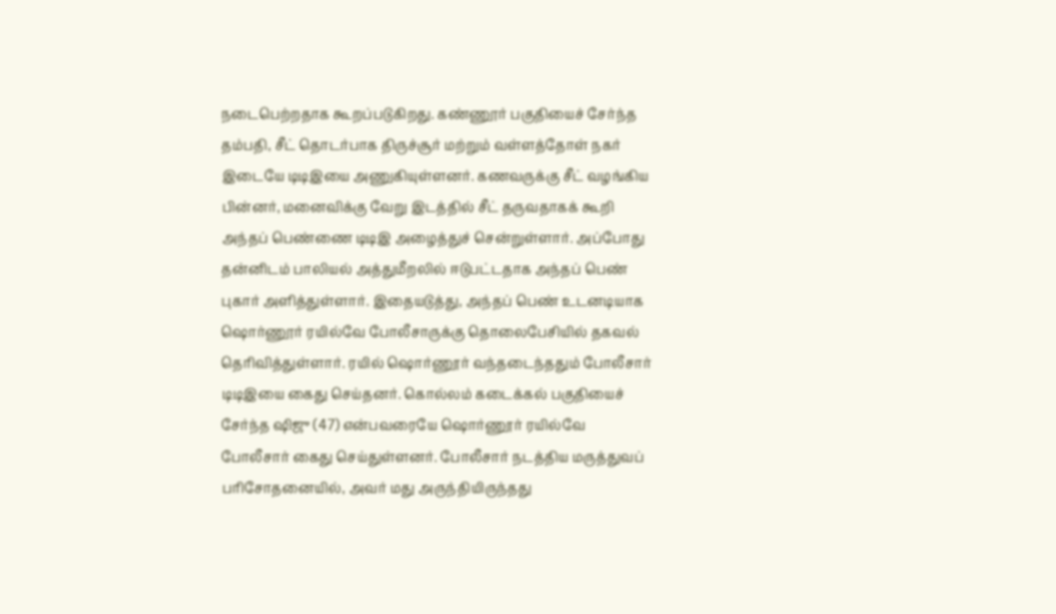நடைபெற்றதாக கூறப்படுகிறது. கண்ணூர் பகுதியைச் சேர்ந்த தம்பதி, சீட் தொடர்பாக திருச்சூர் மற்றும் வள்ளத்தோள் நகர் இடையே டிடிஇயை அணுகியுள்ளனர். கணவருக்கு சீட் வழங்கிய பின்னர், மனைவிக்கு வேறு இடத்தில் சீட் தருவதாகக் கூறி அந்தப் பெண்ணை டிடிஇ அழைத்துச் சென்றுள்ளார். அப்போது தன்னிடம் பாலியல் அத்துமீறலில் ஈடுபட்டதாக அந்தப் பெண் புகார் அளித்துள்ளார். இதையடுத்து, அந்தப் பெண் உடனடியாக ஷொர்ணூர் ரயில்வே போலீசாருக்கு தொலைபேசியில் தகவல் தெரிவித்துள்ளார். ரயில் ஷொர்ணூர் வந்தடைந்ததும் போலீசார் டிடிஇயை கைது செய்தனர். கொல்லம் கடைக்கல் பகுதியைச் சேர்ந்த ஷிஜு (47) என்பவரையே ஷொர்ணூர் ரயில்வே போலீசார் கைது செய்துள்ளனர். போலீசார் நடத்திய மருத்துவப் பரிசோதனையில், அவர் மது அருந்தியிருந்தது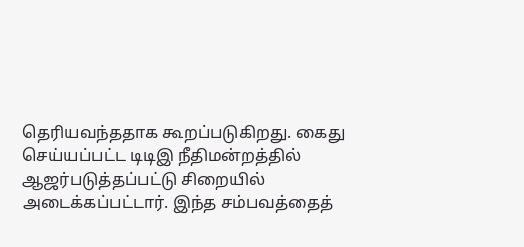தெரியவந்ததாக கூறப்படுகிறது. கைது செய்யப்பட்ட டிடிஇ நீதிமன்றத்தில் ஆஜர்படுத்தப்பட்டு சிறையில் அடைக்கப்பட்டார். இந்த சம்பவத்தைத்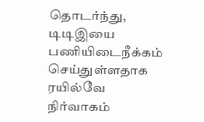தொடர்ந்து, டிடிஇயை பணியிடைநீக்கம் செய்துள்ளதாக ரயில்வே நிர்வாகம்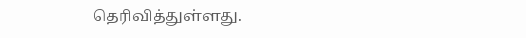தெரிவித்துள்ளது.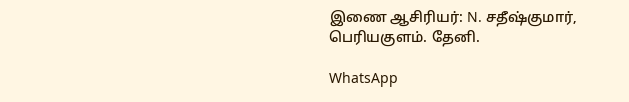இணை ஆசிரியர்: N. சதீஷ்குமார், பெரியகுளம். தேனி.

WhatsApp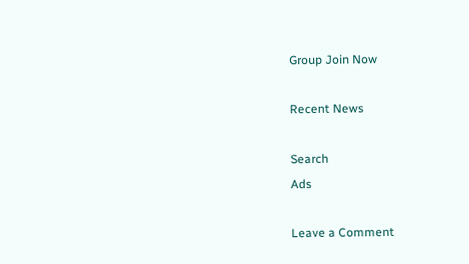Group Join Now

Recent News

Search
Ads

Leave a Comment